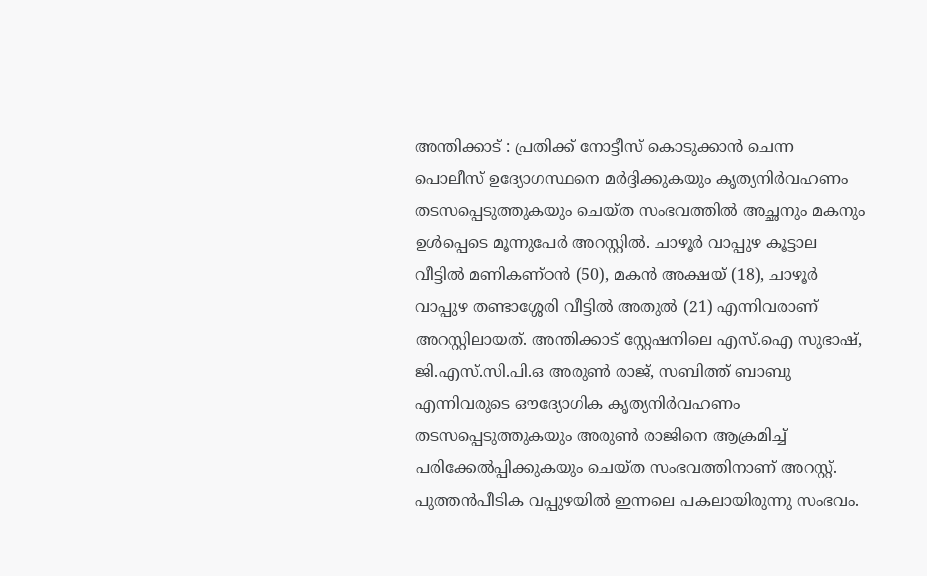അന്തിക്കാട് : പ്രതിക്ക് നോട്ടീസ് കൊടുക്കാൻ ചെന്ന പൊലീസ് ഉദ്യോഗസ്ഥനെ മർദ്ദിക്കുകയും കൃത്യനിർവഹണം തടസപ്പെടുത്തുകയും ചെയ്ത സംഭവത്തിൽ അച്ഛനും മകനും ഉൾപ്പെടെ മൂന്നുപേർ അറസ്റ്റിൽ. ചാഴൂർ വാപ്പുഴ കൂട്ടാല വീട്ടിൽ മണികണ്ഠൻ (50), മകൻ അക്ഷയ് (18), ചാഴൂർ വാപ്പുഴ തണ്ടാശ്ശേരി വീട്ടിൽ അതുൽ (21) എന്നിവരാണ് അറസ്റ്റിലായത്. അന്തിക്കാട് സ്റ്റേഷനിലെ എസ്.ഐ സുഭാഷ്, ജി.എസ്.സി.പി.ഒ അരുൺ രാജ്, സബിത്ത് ബാബു എന്നിവരുടെ ഔദ്യോഗിക കൃത്യനിർവഹണം തടസപ്പെടുത്തുകയും അരുൺ രാജിനെ ആക്രമിച്ച് പരിക്കേൽപ്പിക്കുകയും ചെയ്ത സംഭവത്തിനാണ് അറസ്റ്റ്. പുത്തൻപീടിക വപ്പുഴയിൽ ഇന്നലെ പകലായിരുന്നു സംഭവം.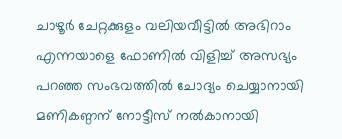ചാഴൂർ ചേറ്റക്കുളം വലിയവീട്ടിൽ അഭിറാം എന്നയാളെ ഫോണിൽ വിളിച്ച് അസഭ്യം പറഞ്ഞ സംഭവത്തിൽ ചോദ്യം ചെയ്യാനായി മണികണ്ഠന് നോട്ടീസ് നൽകാനായി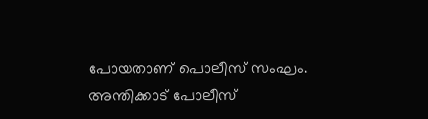പോയതാണ് പൊലീസ് സംഘം. അന്തിക്കാട് പോലീസ്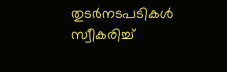തുടർനടപടികൾ സ്വീകരിച്ച്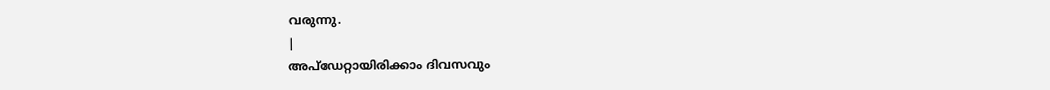വരുന്നു.
|
അപ്ഡേറ്റായിരിക്കാം ദിവസവും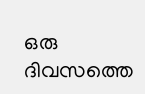ഒരു ദിവസത്തെ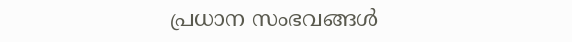പ്രധാന സംഭവങ്ങൾ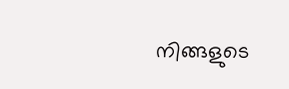നിങ്ങളുടെ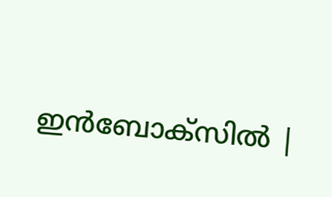ഇൻബോക്സിൽ |